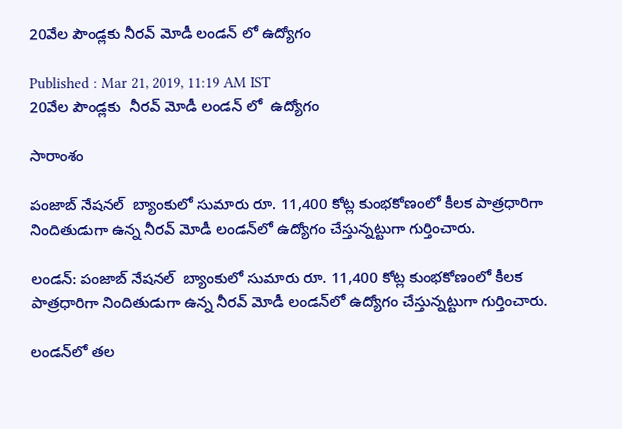20వేల పౌండ్లకు నీరవ్ మోడీ లండన్ లో ఉద్యోగం

Published : Mar 21, 2019, 11:19 AM IST
20వేల పౌండ్లకు  నీరవ్ మోడీ లండన్ లో  ఉద్యోగం

సారాంశం

పంజాబ్ నేషనల్  బ్యాంకులో సుమారు రూ. 11,400 కోట్ల కుంభకోణంలో కీలక పాత్రధారిగా నిందితుడుగా ఉన్న నీరవ్ మోడీ లండన్‌లో ఉద్యోగం చేస్తున్నట్టుగా గుర్తించారు.

లండన్: పంజాబ్ నేషనల్  బ్యాంకులో సుమారు రూ. 11,400 కోట్ల కుంభకోణంలో కీలక పాత్రధారిగా నిందితుడుగా ఉన్న నీరవ్ మోడీ లండన్‌లో ఉద్యోగం చేస్తున్నట్టుగా గుర్తించారు.

లండన్‌లో తల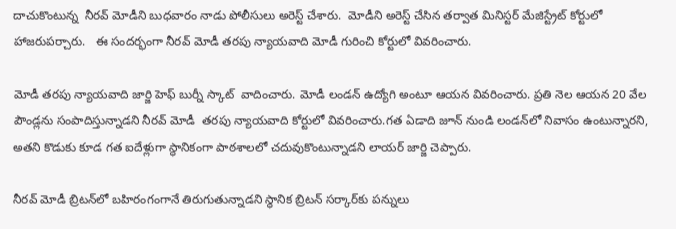దాచుకొంటున్న  నీరవ్ మోడీని బుధవారం నాడు పోలీసులు అరెస్ట్ చేశారు.  మోడీని అరెస్ట్ చేసిన తర్వాత మినిస్టర్ మేజిస్ట్రేట్ కోర్టులో హాజరుపర్చారు.   ఈ సందర్భంగా నీరవ్ మోడీ తరపు న్యాయవాది మోడీ గురించి కోర్టులో వివరించారు.

మోడీ తరపు న్యాయవాది జార్జి హెఫ్ బుర్నీ స్కాట్  వాదించారు. మోడీ లండన్ ఉద్యోగి అంటూ ఆయన వివరించారు. ప్రతి నెల ఆయన 20 వేల పౌండ్లను సంపాదిస్తున్నాడని నీరవ్ మోడీ  తరపు న్యాయవాది కోర్టులో వివరించారు.గత ఏడాది జూన్ నుండి లండన్‌‌లో నివాసం ఉంటున్నారని, అతని కొడుకు కూడ గత ఐదేళ్లుగా స్థానికంగా పాఠశాలలో చదువుకొంటున్నాడని లాయర్ జార్జి చెప్పారు.

నీరవ్ మోడీ బ్రిటన్‌లో బహిరంగంగానే తిరుగుతున్నాడని స్థానిక బ్రిటన్ సర్కార్‌కు పన్నులు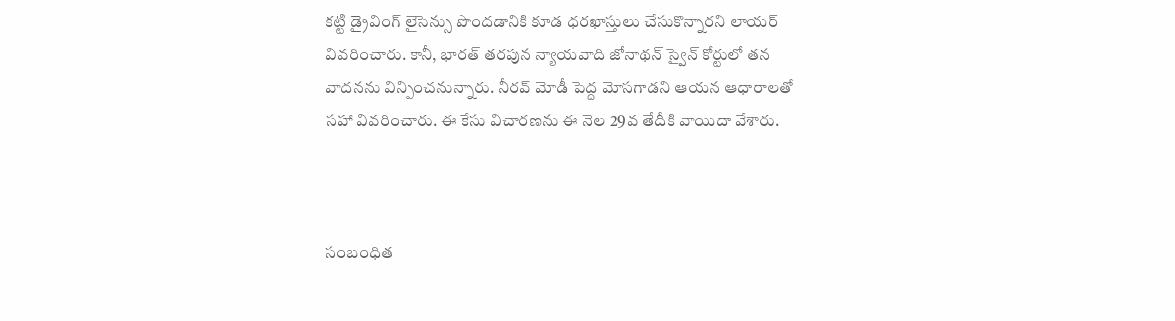కట్టి డ్రైవింగ్ లైసెన్సు పొందడానికి కూడ ధరఖాస్తులు చేసుకొన్నారని లాయర్ వివరించారు. కానీ, భారత్ తరపున న్యాయవాది జోనాథన్ స్వైన్ కోర్టులో తన వాదనను విన్పించనున్నారు. నీరవ్ మోడీ పెద్ద మోసగాడని ఆయన ఆధారాలతో సహా వివరించారు. ఈ కేసు విచారణను ఈ నెల 29వ తేదీకి వాయిదా వేశారు.



సంబంధిత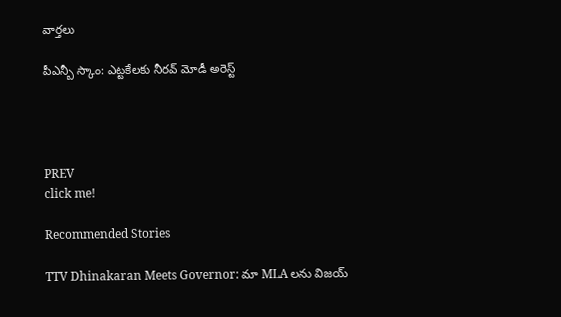వార్తలు

పీఎన్బీ స్కాం: ఎట్టకేలకు నీరవ్ మోడీ అరెస్ట్




PREV
click me!

Recommended Stories

TTV Dhinakaran Meets Governor: మా MLA లను విజయ్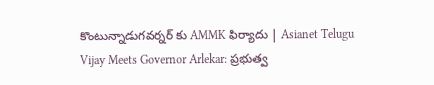కొంటున్నాడుగవర్నర్ కు AMMK ఫిర్యాదు | Asianet Telugu
Vijay Meets Governor Arlekar: ప్రభుత్వ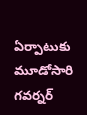ఏర్పాటుకు మూడోసారి గవర్నర్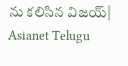ను కలిసిన విజయ్| Asianet Telugu